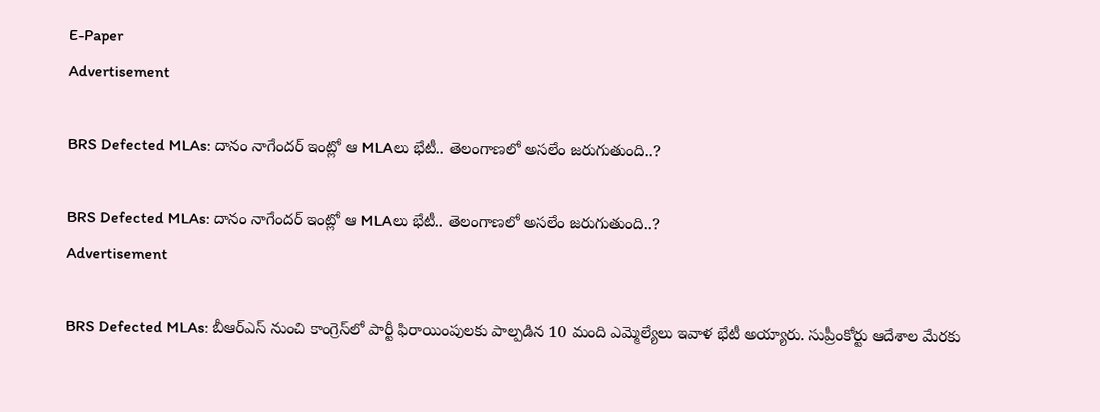E-Paper
Advertisement

BRS Defected MLAs: దానం నాగేందర్ ఇంట్లో ఆ MLAలు భేటీ.. తెలంగాణలో అసలేం జరుగుతుంది..?

BRS Defected MLAs: దానం నాగేందర్ ఇంట్లో ఆ MLAలు భేటీ.. తెలంగాణలో అసలేం జరుగుతుంది..?
Advertisement

BRS Defected MLAs: బీఆర్ఎస్ నుంచి కాంగ్రెస్‌లో పార్టీ ఫిరాయింపులకు పాల్పడిన 10 మంది ఎమ్మెల్యేలు ఇవాళ భేటీ అయ్యారు. సుప్రీంకోర్టు ఆదేశాల మేరకు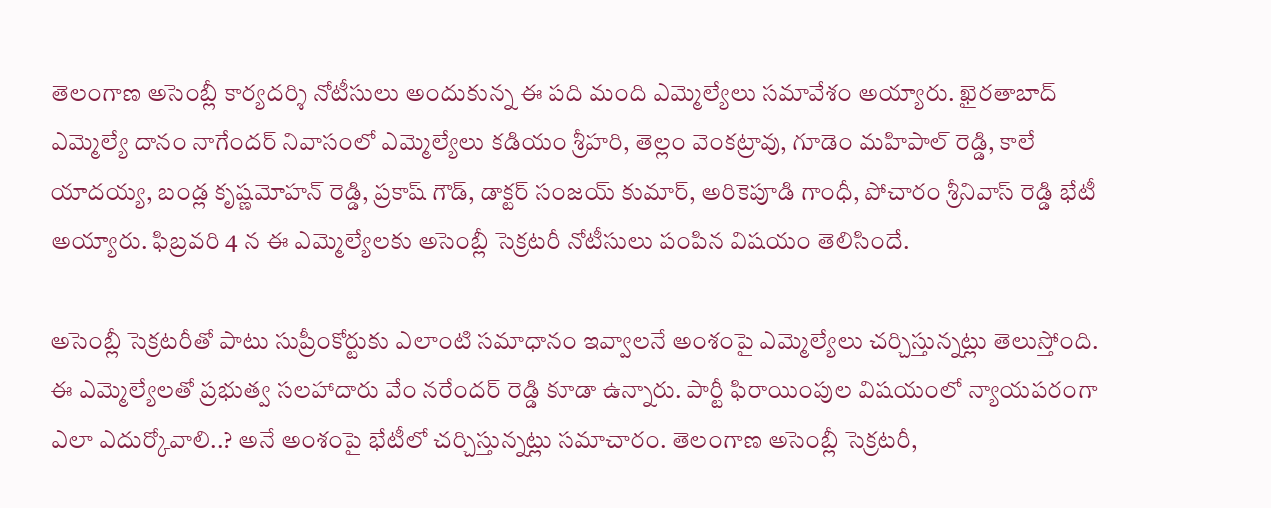తెలంగాణ అసెంబ్లీ కార్యదర్శి నోటీసులు అందుకున్న ఈ పది మంది ఎమ్మెల్యేలు సమావేశం అయ్యారు. ఖైరతాబాద్ ఎమ్మెల్యే దానం నాగేందర్ నివాసంలో ఎమ్మెల్యేలు కడియం శ్రీహరి, తెల్లం వెంకట్రావు, గూడెం మహిపాల్ రెడ్డి, కాలే యాదయ్య, బండ్ల కృష్ణమోహన్ రెడ్డి, ప్రకాష్ గౌడ్, డాక్టర్ సంజయ్ కుమార్, అరికెపూడి గాంధీ, పోచారం శ్రీనివాస్ రెడ్డి భేటీ అయ్యారు. ఫిబ్రవరి 4 న ఈ ఎమ్మెల్యేలకు అసెంబ్లీ సెక్రటరీ నోటీసులు పంపిన విషయం తెలిసిందే.

అసెంబ్లీ సెక్రటరీతో పాటు సుప్రీంకోర్టుకు ఎలాంటి సమాధానం ఇవ్వాలనే అంశంపై ఎమ్మెల్యేలు చర్చిస్తున్నట్లు తెలుస్తోంది. ఈ ఎమ్మెల్యేలతో ప్రభుత్వ సలహాదారు వేం నరేందర్ రెడ్డి కూడా ఉన్నారు. పార్టీ ఫిరాయింపుల విషయంలో న్యాయపరంగా ఎలా ఎదుర్కోవాలి..? అనే అంశంపై భేటీలో చర్చిస్తున్నట్లు సమాచారం. తెలంగాణ అసెంబ్లీ సెక్రటరీ,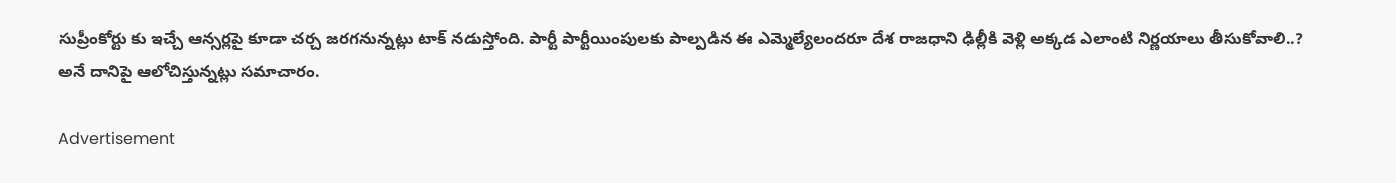సుప్రీంకోర్టు కు ఇచ్చే ఆన్సర్లపై కూడా చర్చ జరగనున్నట్లు టాక్ నడుస్తోంది. పార్టీ పార్టీయింపులకు పాల్పడిన ఈ ఎమ్మెల్యేలందరూ దేశ రాజధాని ఢిల్లీకి వెళ్లి అక్కడ ఎలాంటి నిర్ణయాలు తీసుకోవాలి..? అనే దానిపై ఆలోచిస్తున్నట్లు సమాచారం.

Advertisement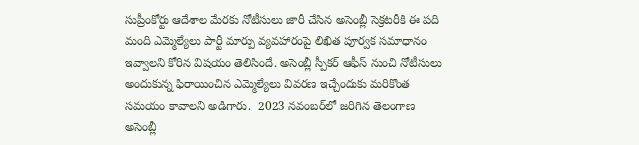సుప్రీంకోర్టు ఆదేశాల మేరకు నోటీసులు జారీ చేసిన అసెంబ్లీ సెక్రటరీకి ఈ పది మంది ఎమ్మెల్యేలు పార్టీ మార్పు వ్యవహారంపై లిఖిత పూర్వక సమాధానం ఇవ్వాలని కోరిన విషయం తెలిసిందే. అసెంబ్లీ స్పీకర్ ఆఫీస్ నుంచి నోటీసులు అందుకున్న ఫిరాయించిన ఎమ్మెల్యేలు వివరణ ఇచ్చేందుకు మరికొంత సమయం కావాలని అడిగారు.  2023 నవంబర్‌లో జరిగిన తెలంగాణ అసెంబ్లీ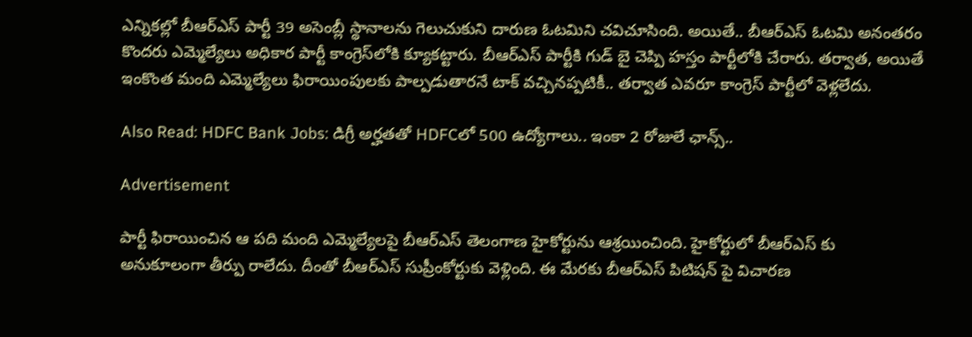ఎన్నికల్లో బీఆర్ఎస్ పార్టీ 39 అసెంబ్లీ స్థానాలను గెలుచుకుని దారుణ ఓటమిని చవిచూసింది. అయితే.. బీఆర్ఎస్ ఓటమి అనంతరం కొందరు ఎమ్మెల్యేలు అధికార పార్టీ కాంగ్రెస్‌లోకి క్యూకట్టారు. బీఆర్ఎస్ పార్టీకి గుడ్ బై చెప్పి హస్తం పార్టీలోకి చేరారు. తర్వాత, అయితే ఇంకొంత మంది ఎమ్మెల్యేలు ఫిరాయింపులకు పాల్పడుతారనే టాక్ వచ్చినప్పటికీ.. తర్వాత ఎవరూ కాంగ్రెస్ పార్టీలో వెళ్లలేదు.

Also Read: HDFC Bank Jobs: డిగ్రీ అర్హతతో HDFCలో 500 ఉద్యోగాలు.. ఇంకా 2 రోజులే ఛాన్స్..

Advertisement

పార్టీ ఫిరాయించిన ఆ పది మంది ఎమ్మెల్యేలపై బీఆర్ఎస్ తెలంగాణ హైకోర్టును ఆశ్రయించింది. హైకోర్టులో బీఆర్‌ఎస్ కు అనుకూలంగా తీర్పు రాలేదు. దీంతో బీఆర్ఎస్ సుప్రీంకోర్టుకు వెళ్లింది. ఈ మేరకు బీఆర్ఎస్ పిటిషన్ పై విచారణ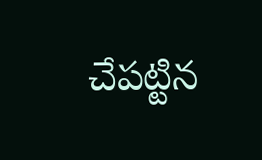చేపట్టిన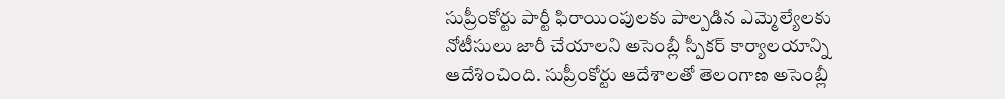సుప్రీంకోర్టు పార్టీ ఫిరాయింపులకు పాల్పడిన ఎమ్మెల్యేలకు నోటీసులు జారీ చేయాలని అసెంబ్లీ స్పీకర్ కార్యాలయాన్ని ఆదేశించింది. సుప్రీంకోర్టు ఆదేశాలతో తెలంగాణ అసెంబ్లీ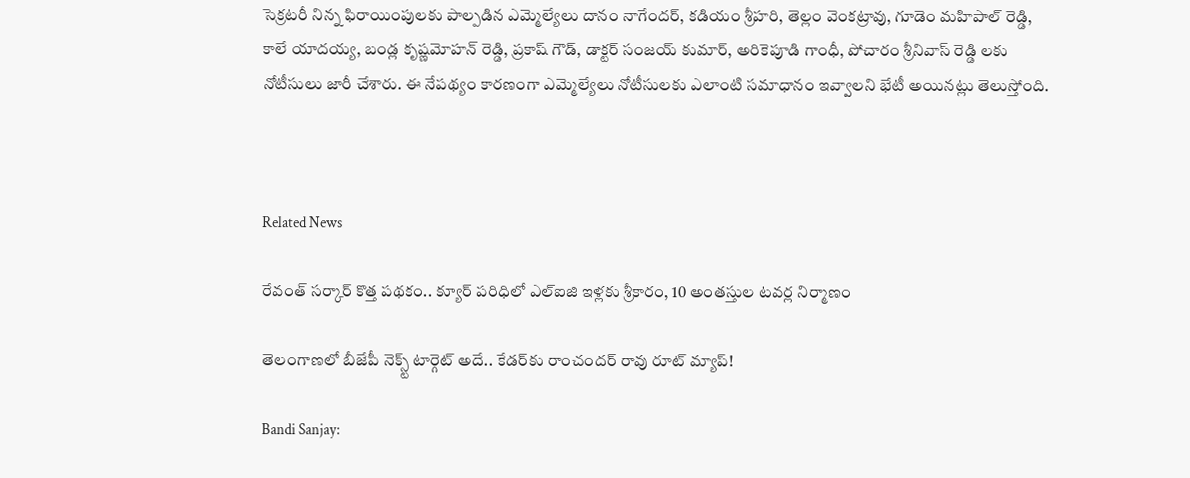సెక్రటరీ నిన్న ఫిరాయింపులకు పాల్పడిన ఎమ్మెల్యేలు దానం నాగేందర్, కడియం శ్రీహరి, తెల్లం వెంకట్రావు, గూడెం మహిపాల్ రెడ్డి, కాలే యాదయ్య, బండ్ల కృష్ణమోహన్ రెడ్డి, ప్రకాష్ గౌడ్, డాక్టర్ సంజయ్ కుమార్, అరికెపూడి గాంధీ, పోచారం శ్రీనివాస్ రెడ్డి లకు నోటీసులు జారీ చేశారు. ఈ నేపథ్యం కారణంగా ఎమ్మెల్యేలు నోటీసులకు ఎలాంటి సమాధానం ఇవ్వాలని భేటీ అయినట్లు తెలుస్తోంది.



Related News

రేవంత్ సర్కార్ కొత్త పథకం.. క్యూర్ పరిధిలో ఎల్ఐజి ఇళ్లకు శ్రీకారం, 10 అంతస్తుల టవర్ల నిర్మాణం

తెలంగాణలో బీజేపీ నెక్స్ట్ టార్గెట్ అదే.. కేడర్‌కు రాంచందర్ రావు రూట్ మ్యాప్!

Bandi Sanjay: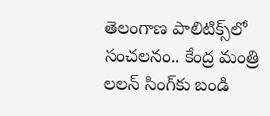తెలంగాణ పాలిటిక్స్‌లో సంచలనం.. కేంద్ర మంత్రి లలన్ సింగ్‌కు బండి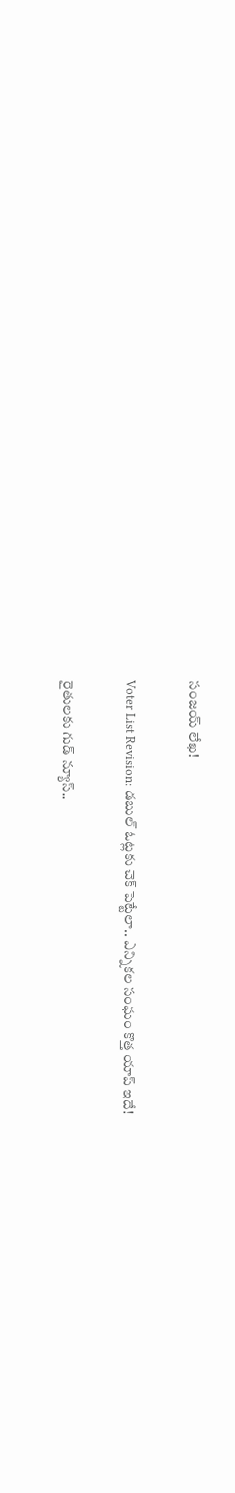సంజయ్ లేఖ!

Voter List Revision: డబుల్ ఓట్లకు చెక్ పెట్టేలా.. ఎన్నికల సంఘం కొత్త యాప్ ఇదే!

రైతులకు గుడ్ న్యూస్..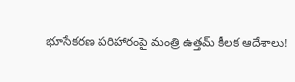భూసేకరణ పరిహారంపై మంత్రి ఉత్తమ్ కీలక ఆదేశాలు!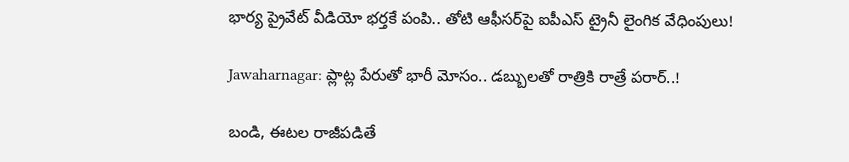భార్య ప్రైవేట్ వీడియో భర్తకే పంపి.. తోటి ఆఫీసర్‌పై ఐపీఎస్ ట్రైనీ లైంగిక వేధింపులు!

Jawaharnagar: ప్లాట్ల పేరుతో భారీ మోసం.. డబ్బులతో రాత్రికి రాత్రే పరార్..!

బండి, ఈటల రాజీపడితే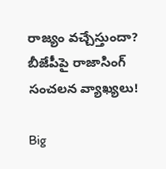రాజ్యం వచ్చేస్తుందా? బీజేపీపై రాజాసింగ్ సంచలన వ్యాఖ్యలు!

Big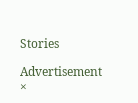Stories

Advertisement
×